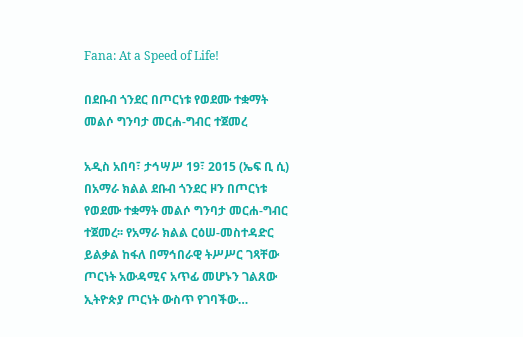Fana: At a Speed of Life!

በደቡብ ጎንደር በጦርነቱ የወደሙ ተቋማት መልሶ ግንባታ መርሐ-ግብር ተጀመረ

አዲስ አበባ፣ ታኅሣሥ 19፣ 2015 (ኤፍ ቢ ሲ) በአማራ ክልል ደቡብ ጎንደር ዞን በጦርነቱ የወደሙ ተቋማት መልሶ ግንባታ መርሐ-ግብር ተጀመረ፡፡ የአማራ ክልል ርዕሠ-መስተዳድር ይልቃል ከፋለ በማኅበራዊ ትሥሥር ገጻቸው ጦርነት አውዳሚና አጥፊ መሆኑን ገልጸው ኢትዮጵያ ጦርነት ውስጥ የገባችው…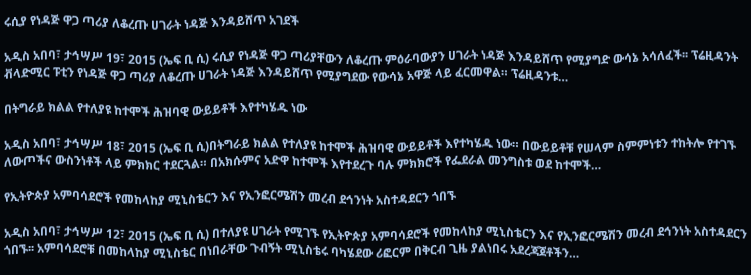ሩሲያ የነዳጅ ዋጋ ጣሪያ ለቆረጡ ሀገራት ነዳጅ እንዳይሸጥ አገደች

አዲስ አበባ፣ ታኅሣሥ 19፣ 2015 (ኤፍ ቢ ሲ) ሩሲያ የነዳጅ ዋጋ ጣሪያቸውን ለቆረጡ ምዕራባውያን ሀገራት ነዳጅ እንዳይሸጥ የሚያግድ ውሳኔ አሳለፈች፡፡ ፕሬዚዳንት ቭላድሚር ፑቲን የነዳጅ ዋጋ ጣሪያ ለቆረጡ ሀገራት ነዳጅ እንዳይሸጥ የሚያግደው የውሳኔ አዋጅ ላይ ፈርመዋል። ፕሬዚዳንቱ…

በትግራይ ክልል የተለያዩ ከተሞች ሕዝባዊ ውይይቶች እየተካሄዱ ነው

አዲስ አበባ፣ ታኅሣሥ 18፣ 2015 (ኤፍ ቢ ሲ)በትግራይ ክልል የተለያዩ ከተሞች ሕዝባዊ ውይይቶች እየተካሄዱ ነው። በውይይቶቹ የሠላም ስምምነቱን ተከትሎ የተገኙ ለውጦችና ውስንነቶች ላይ ምክክር ተደርጓል። በአክሱምና አድዋ ከተሞች እየተደረጉ ባሉ ምክክሮች የፌደራል መንግስቱ ወደ ከተሞች…

የኢትዮጵያ አምባሳደሮች የመከላከያ ሚኒስቴርን እና የኢንፎርሜሽን መረብ ደኅንነት አስተዳደርን ጎበኙ

አዲስ አበባ፣ ታኅሣሥ 12፣ 2015 (ኤፍ ቢ ሲ) በተለያዩ ሀገራት የሚገኙ የኢትዮጵያ አምባሳደሮች የመከላከያ ሚኒስቴርን እና የኢንፎርሜሽን መረብ ደኅንነት አስተዳደርን ጎበኙ፡፡ አምባሳደሮቹ በመከላከያ ሚኒስቴር በነበራቸው ጉብኝት ሚኒስቴሩ ባካሄደው ሪፎርም በቅርብ ጊዜ ያልነበሩ አደረጃጀቶችን…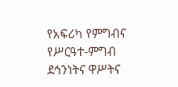የአፍሪካ የምግብና የሥርዓተ-ምግብ ደኅንነትና ዋሥትና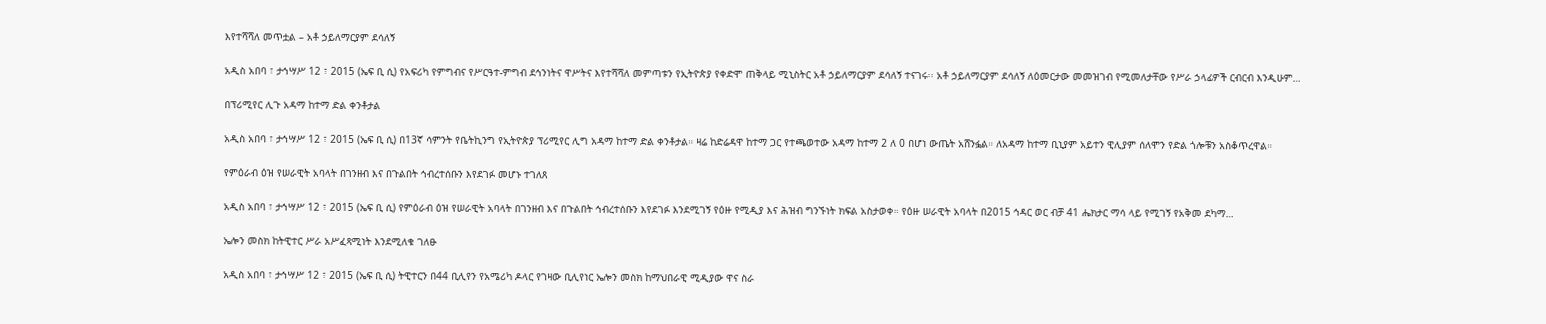እየተሻሻለ መጥቷል – አቶ ኃይለማርያም ደሳለኝ

አዲስ አበባ ፣ ታኅሣሥ 12 ፣ 2015 (ኤፍ ቢ ሲ) የአፍሪካ የምግብና የሥርዓተ-ምግብ ደኅንነትና ዋሥትና እየተሻሻለ መምጣቱን የኢትዮጵያ የቀድሞ ጠቅላይ ሚኒስትር አቶ ኃይለማርያም ደሳለኝ ተናገሩ፡፡ አቶ ኃይለማርያም ደሳለኝ ለዕመርታው መመዝገብ የሚመለታቸው የሥራ ኃላፊዎች ርብርብ እንዲሁም…

በፕሪሚየር ሊጉ አዳማ ከተማ ድል ቀንቶታል

አዲስ አበባ ፣ ታኅሣሥ 12 ፣ 2015 (ኤፍ ቢ ሲ) በ13ኛ ሳምንት የቤትኪንግ የኢትዮጵያ ፕሪሚየር ሊግ አዳማ ከተማ ድል ቀንቶታል። ዛሬ ከድሬዳዋ ከተማ ጋር የተጫወተው አዳማ ከተማ 2 ለ 0 በሆነ ውጤት አሸንፏል። ለአዳማ ከተማ ቢኒያም አይተን ዊሊያም ሰለሞን የድል ጎሎቹን አስቆጥረዋል።

የምዕራብ ዕዝ የሠራዊት አባላት በገንዘብ እና በጉልበት ኅብረተሰቡን እየደገፉ መሆኑ ተገለጸ

አዲስ አበባ ፣ ታኅሣሥ 12 ፣ 2015 (ኤፍ ቢ ሲ) የምዕራብ ዕዝ የሠራዊት አባላት በገንዘብ እና በጉልበት ኅብረተሰቡን እየደገፉ እንደሚገኝ የዕዙ የሚዲያ እና ሕዝብ ግንኙነት ክፍል አስታወቀ። የዕዙ ሠራዊት አባላት በ2015 ኅዳር ወር ብቻ 41 ሔክታር ማሳ ላይ የሚገኝ የአቅመ ደካማ…

ኤሎን መስክ ከትዊተር ሥራ አሥፈጻሚነት እንደሚለቁ ገለፁ

አዲስ አበባ ፣ ታኅሣሥ 12 ፣ 2015 (ኤፍ ቢ ሲ) ትዊተርን በ44 ቢሊየን የአሜሪካ ዶላር የገዛው ቢሊየነር ኤሎን መስክ ከማህበራዊ ሚዲያው ዋና ስራ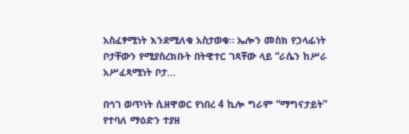አስፈፃሚነት እንደሚለቁ አስታወቁ። ኤሎን መስክ የኃላፊነት ቦታቸውን የሚያስረክቡት በትዊተር ገጻቸው ላይ “ራሴን ከሥራ አሥፈጻሚነት ቦታ…

በኅገ ወጥነት ሲዘዋወር የነበረ 4 ኪሎ ግራም “ማግናታይት” የተባለ ማዕድን ተያዘ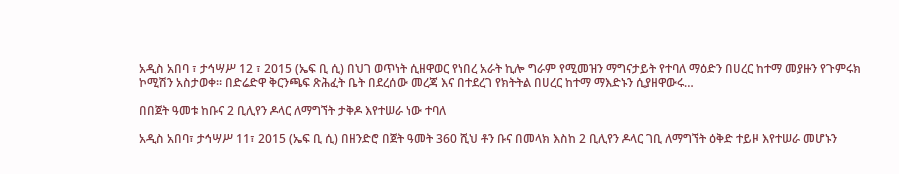አዲስ አበባ ፣ ታኅሣሥ 12 ፣ 2015 (ኤፍ ቢ ሲ) በህገ ወጥነት ሲዘዋወር የነበረ አራት ኪሎ ግራም የሚመዝን ማግናታይት የተባለ ማዕድን በሀረር ከተማ መያዙን የጉምሩክ ኮሚሽን አስታወቀ፡፡ በድሬድዋ ቅርንጫፍ ጽሕፈት ቤት በደረሰው መረጃ እና በተደረገ የክትትል በሀረር ከተማ ማእድኑን ሲያዘዋውሩ…

በበጀት ዓመቱ ከቡና 2 ቢሊየን ዶላር ለማግኘት ታቅዶ እየተሠራ ነው ተባለ

አዲስ አበባ፣ ታኅሣሥ 11፣ 2015 (ኤፍ ቢ ሲ) በዘንድሮ በጀት ዓመት 360 ሺህ ቶን ቡና በመላክ እስከ 2 ቢሊየን ዶላር ገቢ ለማግኘት ዕቅድ ተይዞ እየተሠራ መሆኑን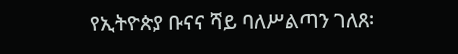የኢትዮጵያ ቡናና ሻይ ባለሥልጣን ገለጸ፡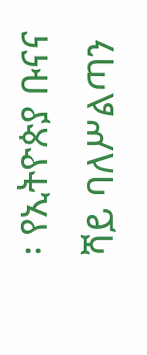፡ የኢትዮጵያ ቡናና ሻይ ባለሥልጣን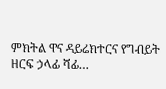ምክትል ዋና ዳይሬክተርና የግብይት ዘርፍ ኃላፊ ሻፊ…